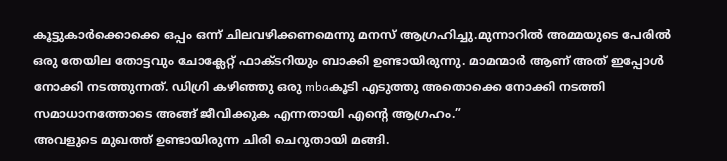കൂട്ടുകാർക്കൊക്കെ ഒപ്പം ഒന്ന് ചിലവഴിക്കണമെന്നു മനസ് ആഗ്രഹിച്ചു.മുന്നാറിൽ അമ്മയുടെ പേരിൽ ഒരു തേയില തോട്ടവും ചോക്ലേറ്റ് ഫാക്ടറിയും ബാക്കി ഉണ്ടായിരുന്നു. മാമന്മാർ ആണ് അത് ഇപ്പോൾ നോക്കി നടത്തുന്നത്. ഡിഗ്രി കഴിഞ്ഞു ഒരു mbaകൂടി എടുത്തു അതൊക്കെ നോക്കി നടത്തി സമാധാനത്തോടെ അങ്ങ് ജീവിക്കുക എന്നതായി എന്റെ ആഗ്രഹം.”
അവളുടെ മുഖത്ത് ഉണ്ടായിരുന്ന ചിരി ചെറുതായി മങ്ങി.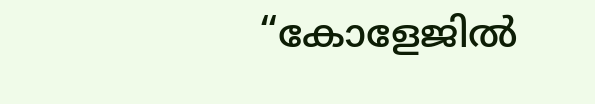“കോളേജിൽ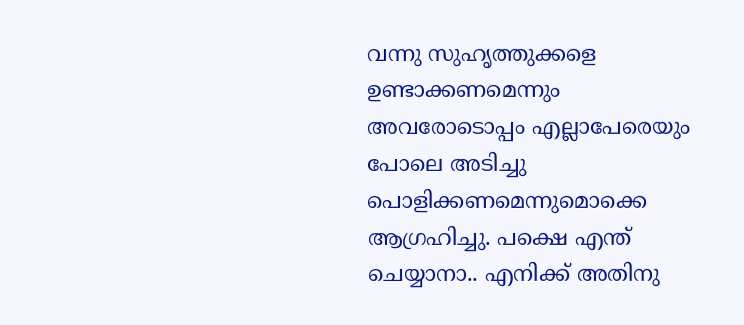വന്നു സുഹൃത്തുക്കളെ ഉണ്ടാക്കണമെന്നും അവരോടൊപ്പം എല്ലാപേരെയും പോലെ അടിച്ചു പൊളിക്കണമെന്നുമൊക്കെ ആഗ്രഹിച്ചു. പക്ഷെ എന്ത് ചെയ്യാനാ.. എനിക്ക് അതിനു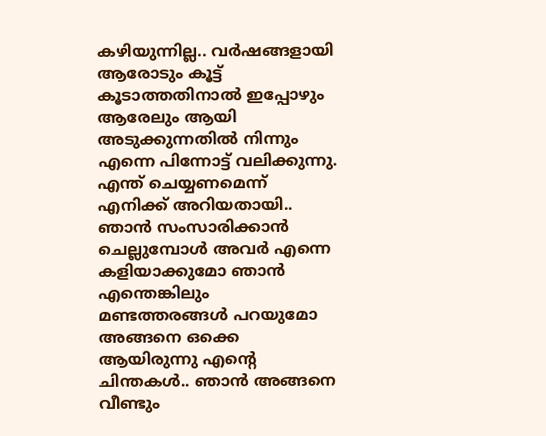കഴിയുന്നില്ല.. വർഷങ്ങളായി ആരോടും കൂട്ട് കൂടാത്തതിനാൽ ഇപ്പോഴും ആരേലും ആയി അടുക്കുന്നതിൽ നിന്നും എന്നെ പിന്നോട്ട് വലിക്കുന്നു. എന്ത് ചെയ്യണമെന്ന് എനിക്ക് അറിയതായി.. ഞാൻ സംസാരിക്കാൻ ചെല്ലുമ്പോൾ അവർ എന്നെ കളിയാക്കുമോ ഞാൻ എന്തെങ്കിലും മണ്ടത്തരങ്ങൾ പറയുമോ അങ്ങനെ ഒക്കെ ആയിരുന്നു എന്റെ ചിന്തകൾ.. ഞാൻ അങ്ങനെ വീണ്ടും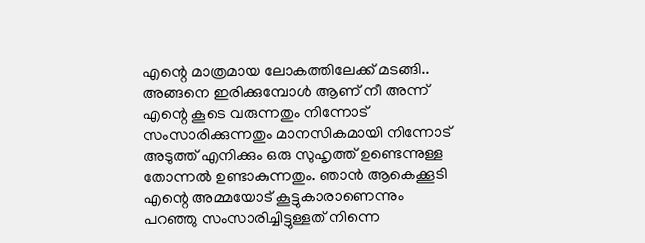എന്റെ മാത്രമായ ലോകത്തിലേക്ക് മടങ്ങി.. അങ്ങനെ ഇരിക്കുമ്പോൾ ആണ് നീ അന്ന് എന്റെ കൂടെ വരുന്നതും നിന്നോട് സംസാരിക്കുന്നതും മാനസികമായി നിന്നോട് അടുത്ത് എനിക്കും ഒരു സുഹൃത്ത് ഉണ്ടെന്നുള്ള തോന്നൽ ഉണ്ടാകുന്നതും. ഞാൻ ആകെക്കൂടി എന്റെ അമ്മയോട് കൂട്ടുകാരാണെന്നും പറഞ്ഞു സംസാരിച്ചിട്ടുള്ളത് നിന്നെ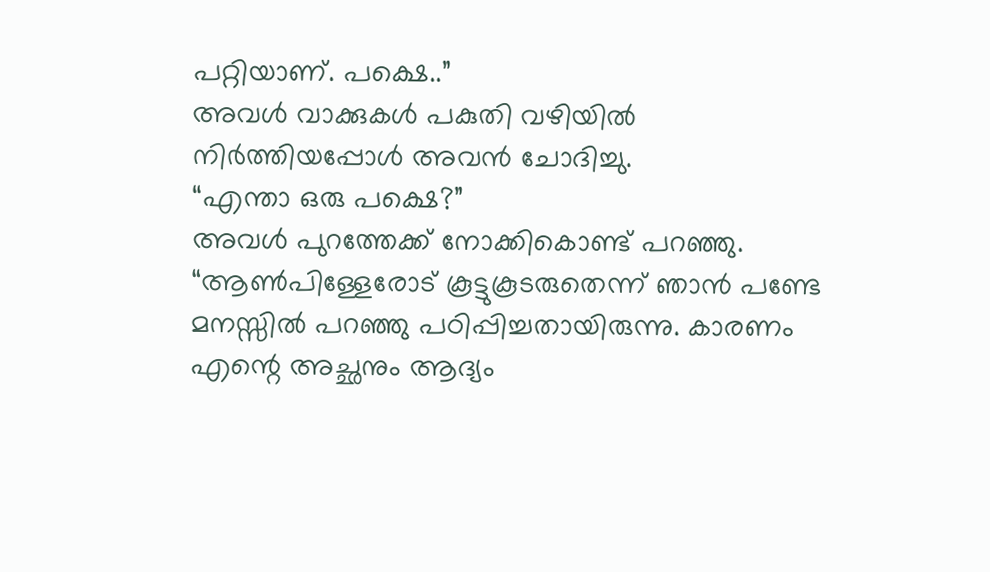പറ്റിയാണ്. പക്ഷെ..”
അവൾ വാക്കുകൾ പകുതി വഴിയിൽ നിർത്തിയപ്പോൾ അവൻ ചോദിച്ചു.
“എന്താ ഒരു പക്ഷെ?”
അവൾ പുറത്തേക്ക് നോക്കികൊണ്ട് പറഞ്ഞു.
“ആൺപിള്ളേരോട് കൂട്ടുകൂടരുതെന്ന് ഞാൻ പണ്ടേ മനസ്സിൽ പറഞ്ഞു പഠിപ്പിച്ചതായിരുന്നു. കാരണം എന്റെ അച്ഛനും ആദ്യം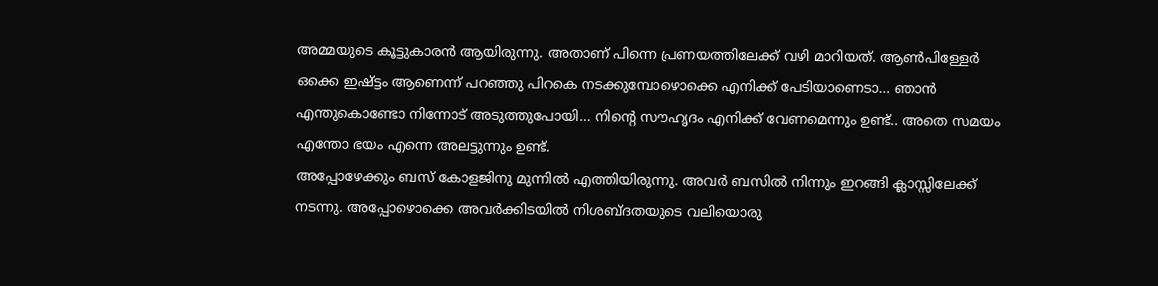അമ്മയുടെ കൂട്ടുകാരൻ ആയിരുന്നു. അതാണ് പിന്നെ പ്രണയത്തിലേക്ക് വഴി മാറിയത്. ആൺപിള്ളേർ ഒക്കെ ഇഷ്ട്ടം ആണെന്ന് പറഞ്ഞു പിറകെ നടക്കുമ്പോഴൊക്കെ എനിക്ക് പേടിയാണെടാ… ഞാൻ എന്തുകൊണ്ടോ നിന്നോട് അടുത്തുപോയി… നിന്റെ സൗഹൃദം എനിക്ക് വേണമെന്നും ഉണ്ട്.. അതെ സമയം എന്തോ ഭയം എന്നെ അലട്ടുന്നും ഉണ്ട്.
അപ്പോഴേക്കും ബസ് കോളജിനു മുന്നിൽ എത്തിയിരുന്നു. അവർ ബസിൽ നിന്നും ഇറങ്ങി ക്ലാസ്സിലേക്ക് നടന്നു. അപ്പോഴൊക്കെ അവർക്കിടയിൽ നിശബ്ദതയുടെ വലിയൊരു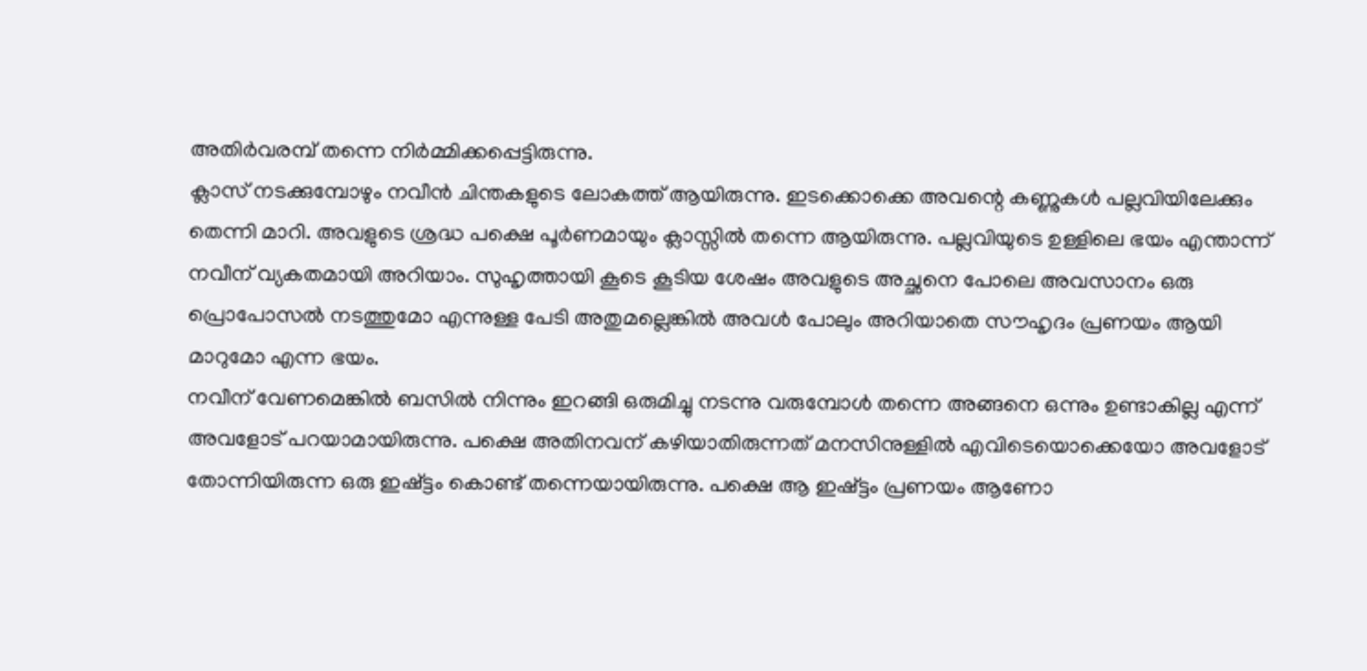അതിർവരമ്പ് തന്നെ നിർമ്മിക്കപ്പെട്ടിരുന്നു.
ക്ലാസ് നടക്കുമ്പോഴും നവീൻ ചിന്തകളുടെ ലോകത്ത് ആയിരുന്നു. ഇടക്കൊക്കെ അവന്റെ കണ്ണുകൾ പല്ലവിയിലേക്കും തെന്നി മാറി. അവളുടെ ശ്രദ്ധ പക്ഷെ പൂർണമായും ക്ലാസ്സിൽ തന്നെ ആയിരുന്നു. പല്ലവിയുടെ ഉള്ളിലെ ഭയം എന്താന്ന് നവീന് വ്യകതമായി അറിയാം. സുഹൃത്തായി കൂടെ കൂടിയ ശേഷം അവളുടെ അച്ഛനെ പോലെ അവസാനം ഒരു പ്രൊപോസൽ നടത്തുമോ എന്നുള്ള പേടി അതുമല്ലെങ്കിൽ അവൾ പോലും അറിയാതെ സൗഹൃദം പ്രണയം ആയി മാറുമോ എന്ന ഭയം.
നവീന് വേണമെങ്കിൽ ബസിൽ നിന്നും ഇറങ്ങി ഒരുമിച്ചു നടന്നു വരുമ്പോൾ തന്നെ അങ്ങനെ ഒന്നും ഉണ്ടാകില്ല എന്ന് അവളോട് പറയാമായിരുന്നു. പക്ഷെ അതിനവന് കഴിയാതിരുന്നത് മനസിനുള്ളിൽ എവിടെയൊക്കെയോ അവളോട് തോന്നിയിരുന്ന ഒരു ഇഷ്ട്ടം കൊണ്ട് തന്നെയായിരുന്നു. പക്ഷെ ആ ഇഷ്ട്ടം പ്രണയം ആണോ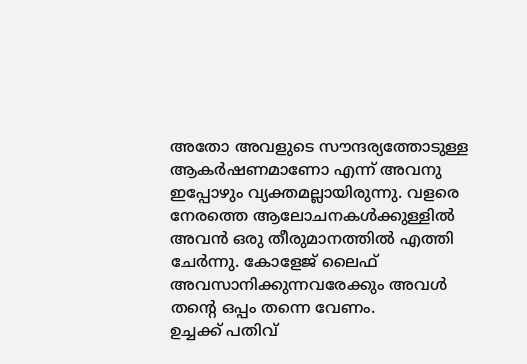അതോ അവളുടെ സൗന്ദര്യത്തോടുള്ള ആകർഷണമാണോ എന്ന് അവനു ഇപ്പോഴും വ്യക്തമല്ലായിരുന്നു. വളരെ നേരത്തെ ആലോചനകൾക്കുള്ളിൽ അവൻ ഒരു തീരുമാനത്തിൽ എത്തി ചേർന്നു. കോളേജ് ലൈഫ് അവസാനിക്കുന്നവരേക്കും അവൾ തന്റെ ഒപ്പം തന്നെ വേണം.
ഉച്ചക്ക് പതിവ്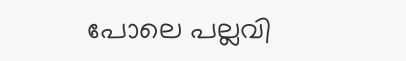പോലെ പല്ലവി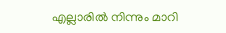എല്ലാരിൽ നിന്നും മാറി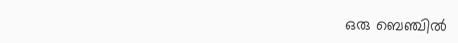ഒരു ബെഞ്ചിൽ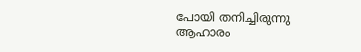പോയി തനിച്ചിരുന്നു ആഹാരം